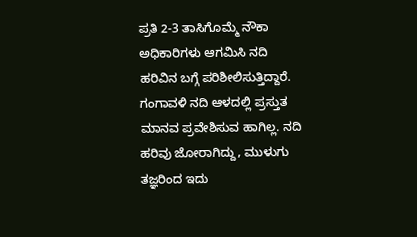ಪ್ರತಿ 2-3 ತಾಸಿಗೊಮ್ಮೆ ನೌಕಾ ಅಧಿಕಾರಿಗಳು ಆಗಮಿಸಿ ನದಿ ಹರಿವಿನ ಬಗ್ಗೆ ಪರಿಶೀಲಿಸುತ್ತಿದ್ದಾರೆ. ಗಂಗಾವಳಿ ನದಿ ಆಳದಲ್ಲಿ ಪ್ರಸ್ತುತ ಮಾನವ ಪ್ರವೇಶಿಸುವ ಹಾಗಿಲ್ಲ. ನದಿ ಹರಿವು ಜೋರಾಗಿದ್ದು, ಮುಳುಗು ತಜ್ಞರಿಂದ ಇದು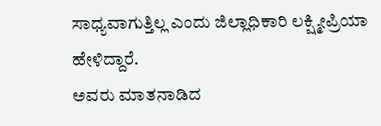ಸಾಧ್ಯವಾಗುತ್ತಿಲ್ಲ ಎಂದು ಜಿಲ್ಲಾಧಿಕಾರಿ ಲಕ್ಷ್ಮೀಪ್ರಿಯಾ ಹೇಳಿದ್ದಾರೆ.
ಅವರು ಮಾತನಾಡಿದ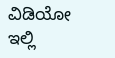ವಿಡಿಯೋ ಇಲ್ಲಿ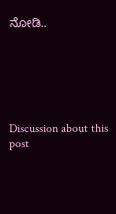ನೋಡಿ..






Discussion about this post